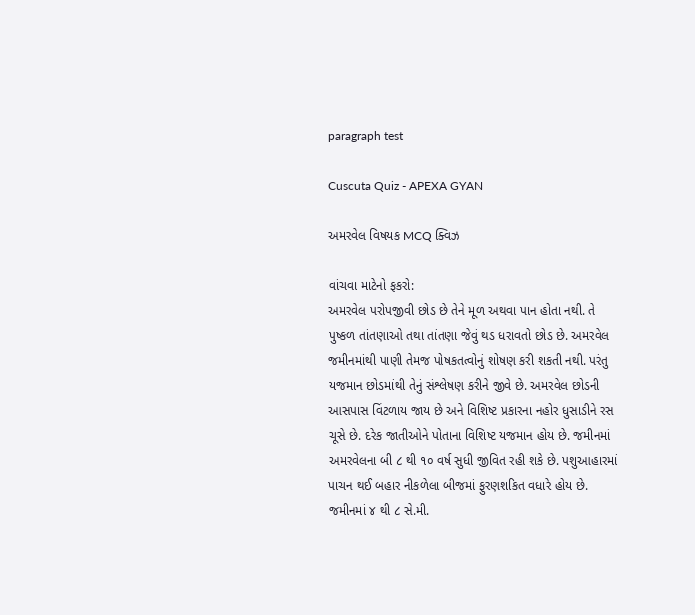paragraph test

Cuscuta Quiz - APEXA GYAN

અમરવેલ વિષયક MCQ ક્વિઝ

વાંચવા માટેનો ફકરો:
અમરવેલ પરોપજીવી છોડ છે તેને મૂળ અથવા પાન હોતા નથી. તે પુષ્કળ તાંતણાઓ તથા તાંતણા જેવું થડ ધરાવતો છોડ છે. અમરવેલ જમીનમાંથી પાણી તેમજ પોષકતત્વોનું શોષણ કરી શકતી નથી. પરંતુ યજમાન છોડમાંથી તેનું સંશ્લેષણ કરીને જીવે છે. અમરવેલ છોડની આસપાસ વિંટળાય જાય છે અને વિશિષ્ટ પ્રકારના નહોર ધુસાડીને રસ ચૂસે છે. દરેક જાતીઓને પોતાના વિશિષ્ટ યજમાન હોય છે. જમીનમાં અમરવેલના બી ૮ થી ૧૦ વર્ષ સુધી જીવિત રહી શકે છે. પશુઆહારમાં પાચન થઈ બહાર નીકળેલા બીજમાં ફુરણશકિત વધારે હોય છે. જમીનમાં ૪ થી ૮ સે.મી.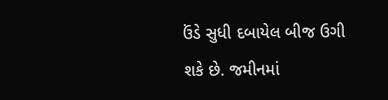ઉંડે સુધી દબાયેલ બીજ ઉગી શકે છે. જમીનમાં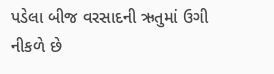પડેલા બીજ વરસાદની ઋતુમાં ઉગી નીકળે છે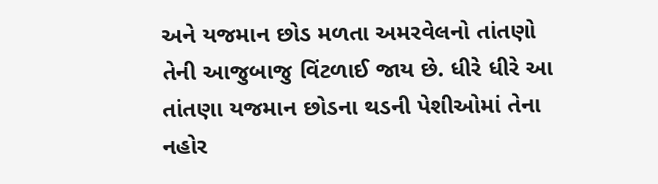અને યજમાન છોડ મળતા અમરવેલનો તાંતણો તેની આજુબાજુ વિંટળાઈ જાય છે. ધીરે ધીરે આ તાંતણા યજમાન છોડના થડની પેશીઓમાં તેના નહોર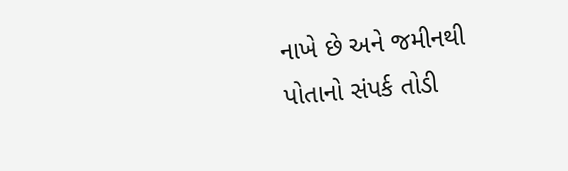નાખે છે અને જમીનથી પોતાનો સંપર્ક તોડી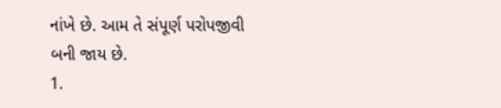નાંખે છે. આમ તે સંપૂર્ણ પરોપજીવી બની જાય છે.
1.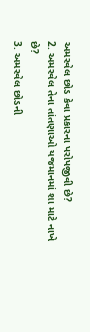અમરવેલ છોડ કેવા પ્રકારના પરોપજીવી છે?
2. અમરવેલ તેના તાંતણાઓ યજમાનમાં શા માટે નાખે છે?
3. અમરવેલ છોડની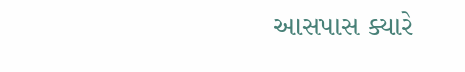આસપાસ ક્યારે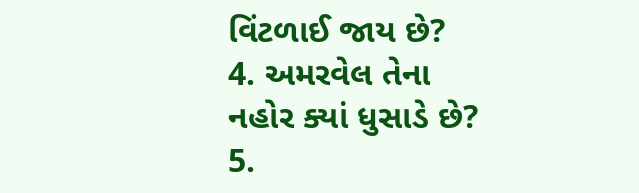વિંટળાઈ જાય છે?
4. અમરવેલ તેના નહોર ક્યાં ધુસાડે છે?
5.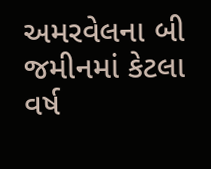અમરવેલના બી જમીનમાં કેટલા વર્ષ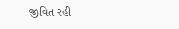જીવિત રહી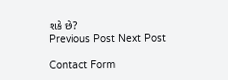શકે છે?
Previous Post Next Post

Contact Form